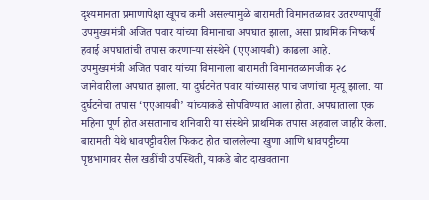दृश्यमानता प्रमाणापेक्षा खूपच कमी असल्यामुळे बारामती विमानतळावर उतरण्यापूर्वी उपमुख्यमंत्री अजित पवार यांच्या विमानाचा अपघात झाला, असा प्राथमिक निष्कर्ष हवाई अपघातांची तपास करणाऱ्या संस्थेने (एएआयबी) काढला आहे.
उपमुख्यमंत्री अजित पवार यांच्या विमानाला बारामती विमानतळानजीक २८ जानेवारीला अपघात झाला. या दुर्घटनेत पवार यांच्यासह पाच जणांचा मृत्यू झाला. या दुर्घटनेचा तपास ‘एएआयबी’ यांच्याकडे सोपविण्यात आला होता. अपघाताला एक महिना पूर्ण होत असतानाच शनिवारी या संस्थेने प्राथमिक तपास अहवाल जाहीर केला. बारामती येथे धावपट्टीवरील फिकट होत चाललेल्या खुणा आणि धावपट्टीच्या पृष्ठभागावर सैल खडींची उपस्थिती, याकडे बोट दाखवताना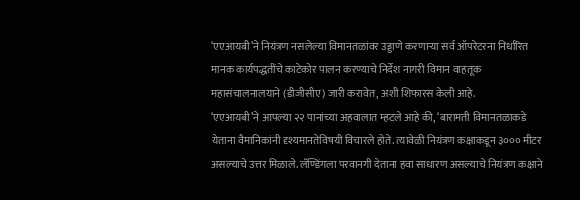‘एएआयबी’ने नियंत्रण नसलेल्या विमानतळांवर उड्डाणे करणाऱ्या सर्व ऑपरेटरना निर्धारित मानक कार्यपद्धतींचे काटेकोर पालन करण्याचे निर्देश नागरी विमान वाहतूक महासंचालनालयाने (डीजीसीए) जारी करावेत, अशी शिफारस केली आहे.
‘एएआयबी’ने आपल्या २२ पानांच्या अहवालात म्हटले आहे की, ‘बारामती विमानतळाकडे येताना वैमानिकांनी दृश्यमानतेविषयी विचारले होते. त्यावेळी नियंत्रण कक्षाकडून ३००० मीटर असल्याचे उत्तर मिळाले. लॅण्डिंगला परवानगी देताना हवा साधारण असल्याचे नियंत्रण कक्षाने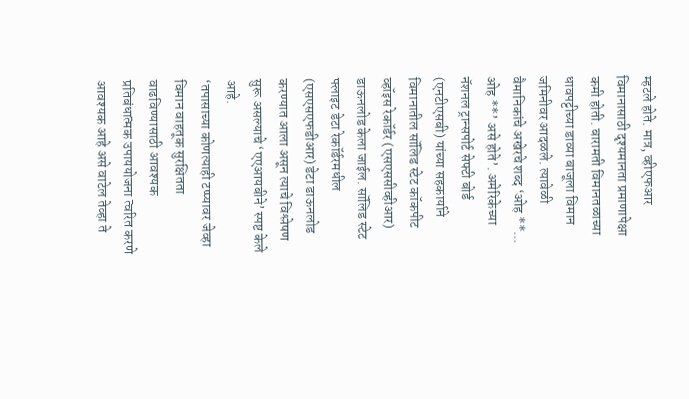म्हटले होते. मात्र, व्हीएफआर विमानासाठी दृश्यमानता प्रमाणापेक्षा कमी होती. बारामती विमानतळाच्या धावपट्टीच्या डाव्या बाजूला विमान जमिनीवर आदळले. त्यावेळी वैमानिकांचे अखेरचे शब्द ‘ओह **... ओह **’ असे होते’. अमेरिकेच्या नॅशनल ट्रान्सपोर्ट सेफ्टी बोर्ड (एनटीएसबी) यांच्या सहकार्याने विमानातील सॉलिड स्टेट कॉकपीट व्हॉइस रेकॉर्डर (एसएससीव्हीआर) डाऊनलोड केला जाईल. सॉलिड स्टेट फ्लाइट डेटा रेकॉर्डरमधील (एसएसएफडीआर) डेटा डाऊनलोड करण्यात आला असून त्याचे विश्लेषण सुरू असल्याचे ‘एएआयबीने’ स्पष्ट केले आहे.
‘तपासाच्या कोणत्याही टप्प्यावर जेव्हा विमान वाहतूक सुरक्षितता वाढविण्यासाठी आवश्यक प्रतिबंधात्मक उपाययोजना त्वरित करणे आवश्यक आहे असे वाटेल तेव्हा ते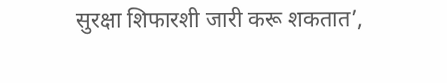सुरक्षा शिफारशी जारी करू शकतात’,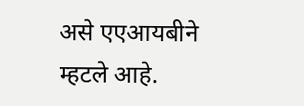असे एएआयबीने म्हटले आहे.